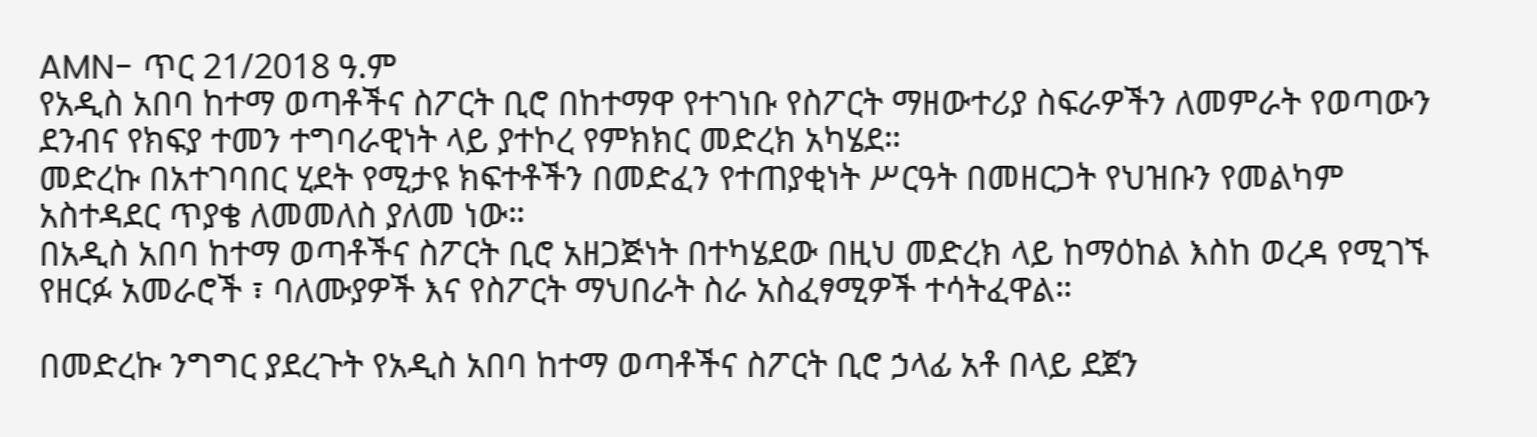AMN- ጥር 21/2018 ዓ.ም
የአዲስ አበባ ከተማ ወጣቶችና ስፖርት ቢሮ በከተማዋ የተገነቡ የስፖርት ማዘውተሪያ ስፍራዎችን ለመምራት የወጣውን ደንብና የክፍያ ተመን ተግባራዊነት ላይ ያተኮረ የምክክር መድረክ አካሄደ።
መድረኩ በአተገባበር ሂደት የሚታዩ ክፍተቶችን በመድፈን የተጠያቂነት ሥርዓት በመዘርጋት የህዝቡን የመልካም አስተዳደር ጥያቄ ለመመለስ ያለመ ነው።
በአዲስ አበባ ከተማ ወጣቶችና ስፖርት ቢሮ አዘጋጅነት በተካሄደው በዚህ መድረክ ላይ ከማዕከል እስከ ወረዳ የሚገኙ የዘርፉ አመራሮች ፣ ባለሙያዎች እና የስፖርት ማህበራት ስራ አስፈፃሚዎች ተሳትፈዋል።

በመድረኩ ንግግር ያደረጉት የአዲስ አበባ ከተማ ወጣቶችና ስፖርት ቢሮ ኃላፊ አቶ በላይ ደጀን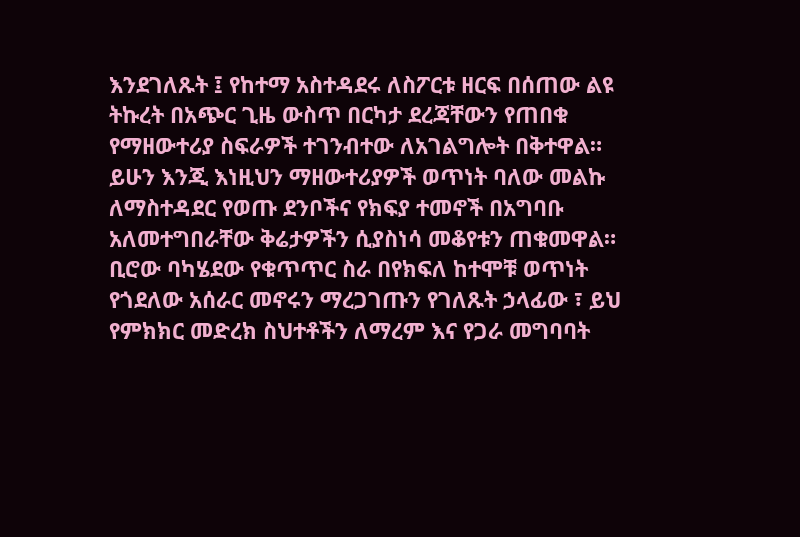እንደገለጹት ፤ የከተማ አስተዳደሩ ለስፖርቱ ዘርፍ በሰጠው ልዩ ትኩረት በአጭር ጊዜ ውስጥ በርካታ ደረጃቸውን የጠበቁ የማዘውተሪያ ስፍራዎች ተገንብተው ለአገልግሎት በቅተዋል።
ይሁን እንጂ እነዚህን ማዘውተሪያዎች ወጥነት ባለው መልኩ ለማስተዳደር የወጡ ደንቦችና የክፍያ ተመኖች በአግባቡ አለመተግበራቸው ቅሬታዎችን ሲያስነሳ መቆየቱን ጠቁመዋል።
ቢሮው ባካሄደው የቁጥጥር ስራ በየክፍለ ከተሞቹ ወጥነት የጎደለው አሰራር መኖሩን ማረጋገጡን የገለጹት ኃላፊው ፣ ይህ የምክክር መድረክ ስህተቶችን ለማረም እና የጋራ መግባባት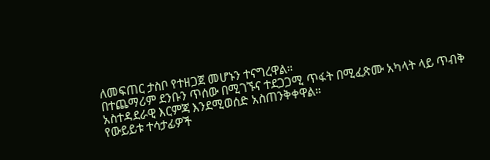ለመፍጠር ታስቦ የተዘጋጀ መሆኑን ተናግረዋል።
በተጨማሪም ደንቡን ጥሰው በሚገኙና ተደጋጋሚ ጥፋት በሚፈጽሙ አካላት ላይ ጥብቅ አስተዳደራዊ እርምጃ እንደሚወሰድ አስጠንቅቀዋል።
የውይይቱ ተሳታፊዎች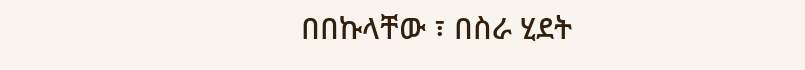በበኩላቸው ፣ በስራ ሂደት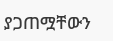ያጋጠሟቸውን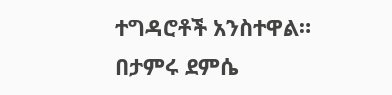ተግዳሮቶች አንስተዋል።
በታምሩ ደምሴ